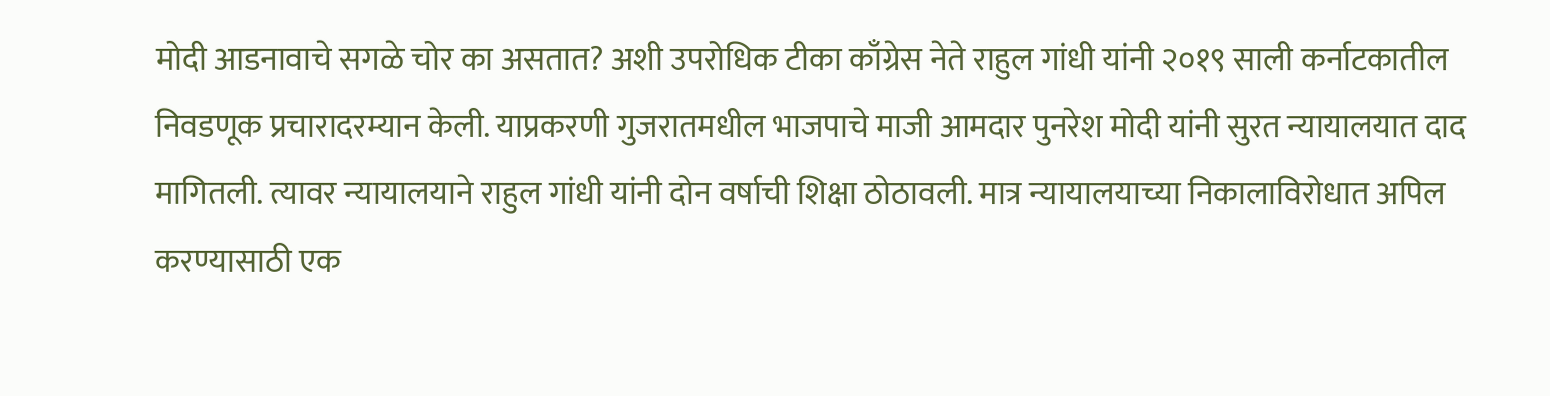मोदी आडनावाचे सगळे चोर का असतात? अशी उपरोधिक टीका काँग्रेस नेते राहुल गांधी यांनी २०१९ साली कर्नाटकातील निवडणूक प्रचारादरम्यान केली. याप्रकरणी गुजरातमधील भाजपाचे माजी आमदार पुनरेश मोदी यांनी सुरत न्यायालयात दाद मागितली. त्यावर न्यायालयाने राहुल गांधी यांनी दोन वर्षाची शिक्षा ठोठावली. मात्र न्यायालयाच्या निकालाविरोधात अपिल करण्यासाठी एक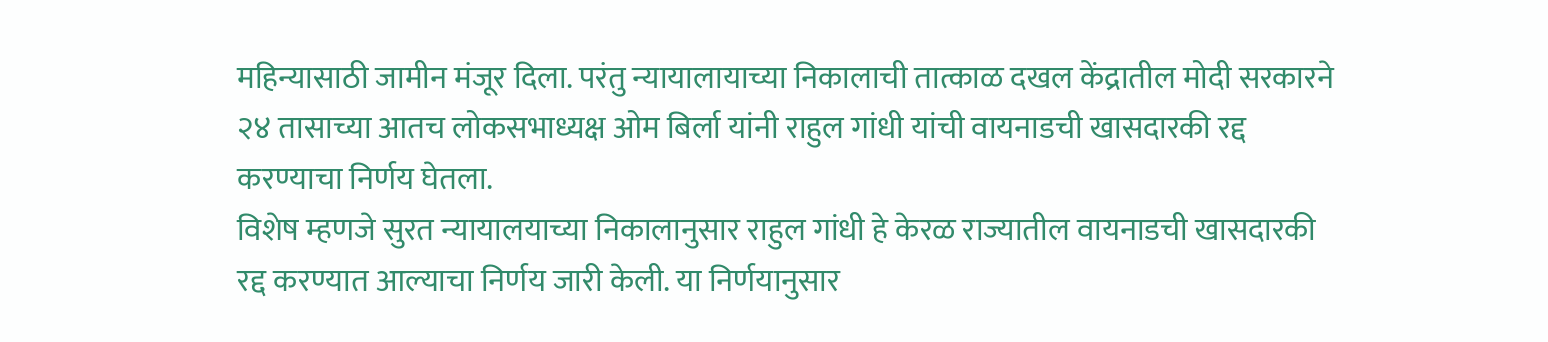महिन्यासाठी जामीन मंजूर दिला. परंतु न्यायालायाच्या निकालाची तात्काळ दखल केंद्रातील मोदी सरकारने २४ तासाच्या आतच लोकसभाध्यक्ष ओम बिर्ला यांनी राहुल गांधी यांची वायनाडची खासदारकी रद्द करण्याचा निर्णय घेतला.
विशेष म्हणजे सुरत न्यायालयाच्या निकालानुसार राहुल गांधी हे केरळ राज्यातील वायनाडची खासदारकी रद्द करण्यात आल्याचा निर्णय जारी केली. या निर्णयानुसार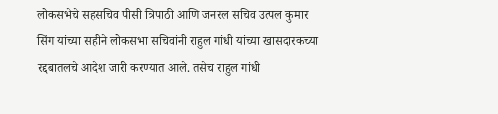लोकसभेचे सहसचिव पीसी त्रिपाठी आणि जनरल सचिव उत्पल कुमार सिंग यांच्या सहीने लोकसभा सचिवांनी राहुल गांधी यांच्या खासदारकच्या रद्दबातलचे आदेश जारी करण्यात आले. तसेच राहुल गांधी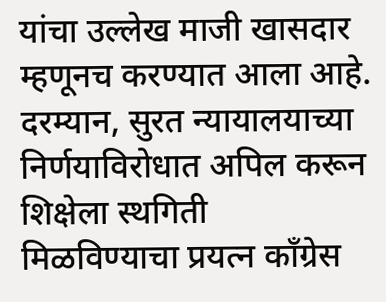यांचा उल्लेख माजी खासदार म्हणूनच करण्यात आला आहे.
दरम्यान, सुरत न्यायालयाच्या निर्णयाविरोधात अपिल करून शिक्षेला स्थगिती मिळविण्याचा प्रयत्न काँग्रेस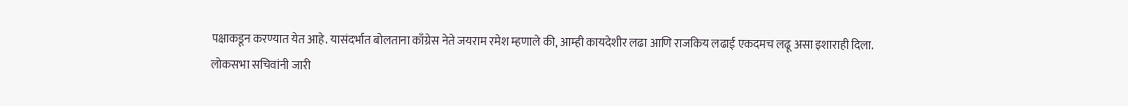पक्षाकडून करण्यात येत आहे. यासंदर्भात बोलताना काँग्रेस नेते जयराम रमेश म्हणाले की, आम्ही कायदेशीर लढा आणि राजकिय लढाई एकदमच लढू असा इशाराही दिला.
लोकसभा सचिवांनी जारी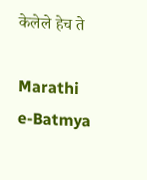केलेले हेच ते

Marathi e-Batmya